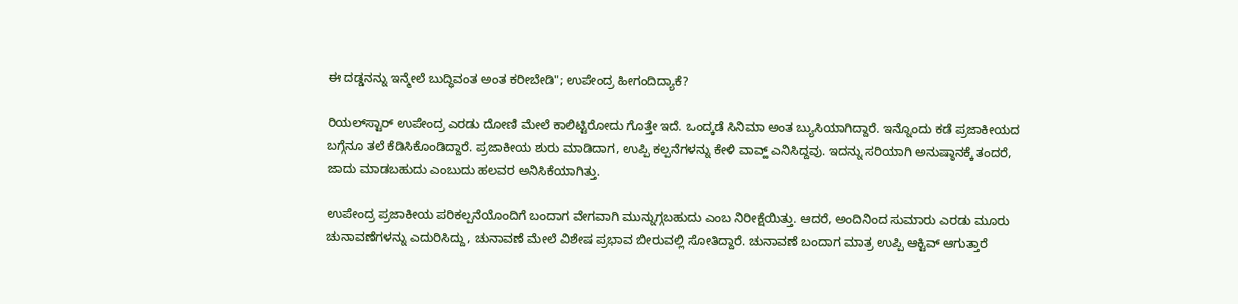ಈ ದಡ್ಡನನ್ನು ಇನ್ಮೇಲೆ ಬುದ್ಧಿವಂತ ಅಂತ ಕರೀಬೇಡಿ"; ಉಪೇಂದ್ರ ಹೀಗಂದಿದ್ಯಾಕೆ?

ರಿಯಲ್‌ಸ್ಟಾರ್ ಉಪೇಂದ್ರ ಎರಡು ದೋಣಿ ಮೇಲೆ ಕಾಲಿಟ್ಟಿರೋದು ಗೊತ್ತೇ ಇದೆ. ಒಂದ್ಕಡೆ ಸಿನಿಮಾ ಅಂತ ಬ್ಯುಸಿಯಾಗಿದ್ದಾರೆ. ಇನ್ನೊಂದು ಕಡೆ ಪ್ರಜಾಕೀಯದ ಬಗ್ಗೆನೂ ತಲೆ ಕೆಡಿಸಿಕೊಂಡಿದ್ದಾರೆ. ಪ್ರಜಾಕೀಯ ಶುರು ಮಾಡಿದಾಗ, ಉಪ್ಪಿ ಕಲ್ಪನೆಗಳನ್ನು ಕೇಳಿ ವಾವ್ಹ್ ಎನಿಸಿದ್ದವು. ಇದನ್ನು ಸರಿಯಾಗಿ ಅನುಷ್ಠಾನಕ್ಕೆ ತಂದರೆ, ಜಾದು ಮಾಡಬಹುದು ಎಂಬುದು ಹಲವರ ಅನಿಸಿಕೆಯಾಗಿತ್ತು.

ಉಪೇಂದ್ರ ಪ್ರಜಾಕೀಯ ಪರಿಕಲ್ಪನೆಯೊಂದಿಗೆ ಬಂದಾಗ ವೇಗವಾಗಿ ಮುನ್ನುಗ್ಗಬಹುದು ಎಂಬ ನಿರೀಕ್ಷೆಯಿತ್ತು. ಆದರೆ, ಅಂದಿನಿಂದ ಸುಮಾರು ಎರಡು ಮೂರು ಚುನಾವಣೆಗಳನ್ನು ಎದುರಿಸಿದ್ದು, ಚುನಾವಣೆ ಮೇಲೆ ವಿಶೇಷ ಪ್ರಭಾವ ಬೀರುವಲ್ಲಿ ಸೋತಿದ್ದಾರೆ. ಚುನಾವಣೆ ಬಂದಾಗ ಮಾತ್ರ ಉಪ್ಪಿ ಆಕ್ಟಿವ್ ಆಗುತ್ತಾರೆ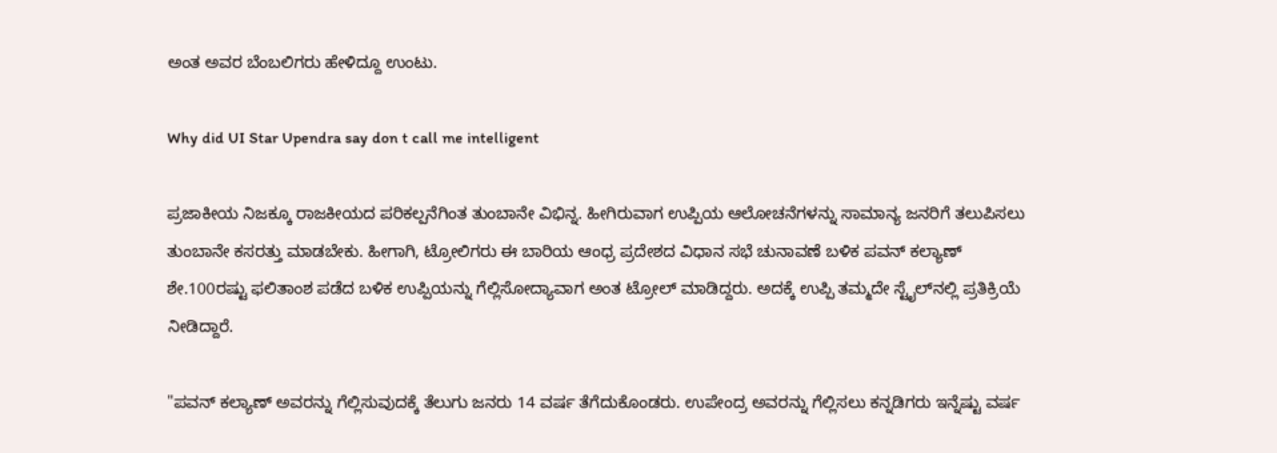ಅಂತ ಅವರ ಬೆಂಬಲಿಗರು ಹೇಳಿದ್ದೂ ಉಂಟು.

Why did UI Star Upendra say don t call me intelligent

ಪ್ರಜಾಕೀಯ ನಿಜಕ್ಕೂ ರಾಜಕೀಯದ ಪರಿಕಲ್ಪನೆಗಿಂತ ತುಂಬಾನೇ ವಿಭಿನ್ನ. ಹೀಗಿರುವಾಗ ಉಪ್ಪಿಯ ಆಲೋಚನೆಗಳನ್ನು ಸಾಮಾನ್ಯ ಜನರಿಗೆ ತಲುಪಿಸಲು ತುಂಬಾನೇ ಕಸರತ್ತು ಮಾಡಬೇಕು. ಹೀಗಾಗಿ, ಟ್ರೋಲಿಗರು ಈ ಬಾರಿಯ ಆಂಧ್ರ ಪ್ರದೇಶದ ವಿಧಾನ ಸಭೆ ಚುನಾವಣೆ ಬಳಿಕ ಪವನ್ ಕಲ್ಯಾಣ್ ಶೇ.100ರಷ್ಟು ಫಲಿತಾಂಶ ಪಡೆದ ಬಳಿಕ ಉಪ್ಪಿಯನ್ನು ಗೆಲ್ಲಿಸೋದ್ಯಾವಾಗ ಅಂತ ಟ್ರೋಲ್ ಮಾಡಿದ್ದರು. ಅದಕ್ಕೆ ಉಪ್ಪಿ ತಮ್ಮದೇ ಸ್ಟೈಲ್‌ನಲ್ಲಿ ಪ್ರತಿಕ್ರಿಯೆ ನೀಡಿದ್ದಾರೆ.

"ಪವನ್ ಕಲ್ಯಾಣ್ ಅವರನ್ನು ಗೆಲ್ಲಿಸುವುದಕ್ಕೆ ತೆಲುಗು ಜನರು 14 ವರ್ಷ ತೆಗೆದುಕೊಂಡರು. ಉಪೇಂದ್ರ ಅವರನ್ನು ಗೆಲ್ಲಿಸಲು ಕನ್ನಡಿಗರು ಇನ್ನೆಷ್ಟು ವರ್ಷ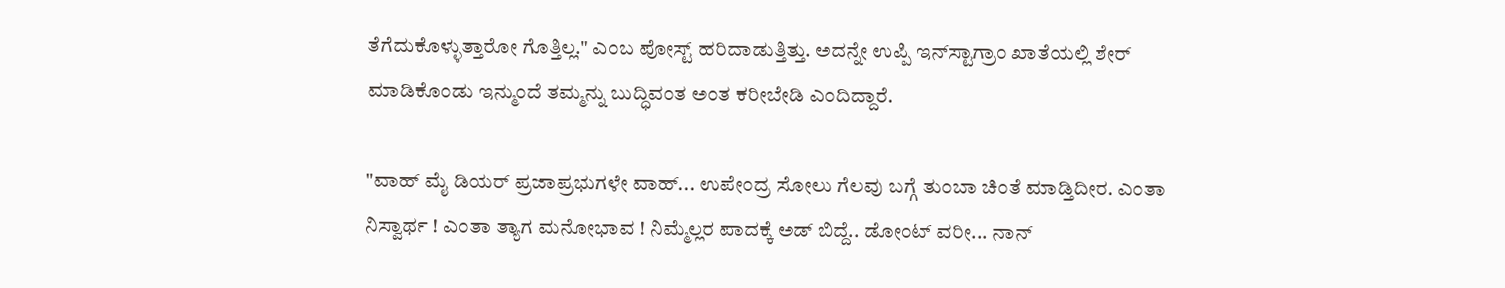ತೆಗೆದುಕೊಳ್ಳುತ್ತಾರೋ ಗೊತ್ತಿಲ್ಲ." ಎಂಬ ಪೋಸ್ಟ್ ಹರಿದಾಡುತ್ತಿತ್ತು. ಅದನ್ನೇ ಉಪ್ಪಿ ಇನ್‌ಸ್ಟಾಗ್ರಾಂ ಖಾತೆಯಲ್ಲಿ ಶೇರ್ ಮಾಡಿಕೊಂಡು ಇನ್ಮುಂದೆ ತಮ್ಮನ್ನು ಬುದ್ಧಿವಂತ ಅಂತ ಕರೀಬೇಡಿ ಎಂದಿದ್ದಾರೆ.

"ವಾಹ್ ಮೈ ಡಿಯರ್ ಪ್ರಜಾಪ್ರಭುಗಳೇ ವಾಹ್... ಉಪೇಂದ್ರ ಸೋಲು ಗೆಲವು ಬಗ್ಗೆ ತುಂಬಾ ಚಿಂತೆ ಮಾಡ್ತಿದೀರ. ಎಂತಾ ನಿಸ್ವಾರ್ಥ ! ಎಂತಾ ತ್ಯಾಗ ಮನೋಭಾವ ! ನಿಮ್ಮೆಲ್ಲರ ಪಾದಕ್ಕೆ ಅಡ್ ಬಿದ್ದೆ.. ಡೋಂಟ್ ವರೀ... ನಾನ್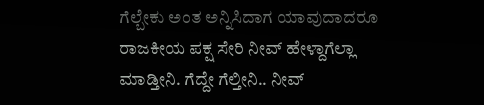ಗೆಲ್ಬೇಕು ಅಂತ ಅನ್ನಿಸಿದಾಗ ಯಾವುದಾದರೂ ರಾಜಕೀಯ ಪಕ್ಷ ಸೇರಿ ನೀವ್ ಹೇಳ್ದಾಗೆಲ್ಲಾ ಮಾಡ್ತೀನಿ. ಗೆದ್ದೇ ಗೆಲ್ತೀನಿ.. ನೀವ್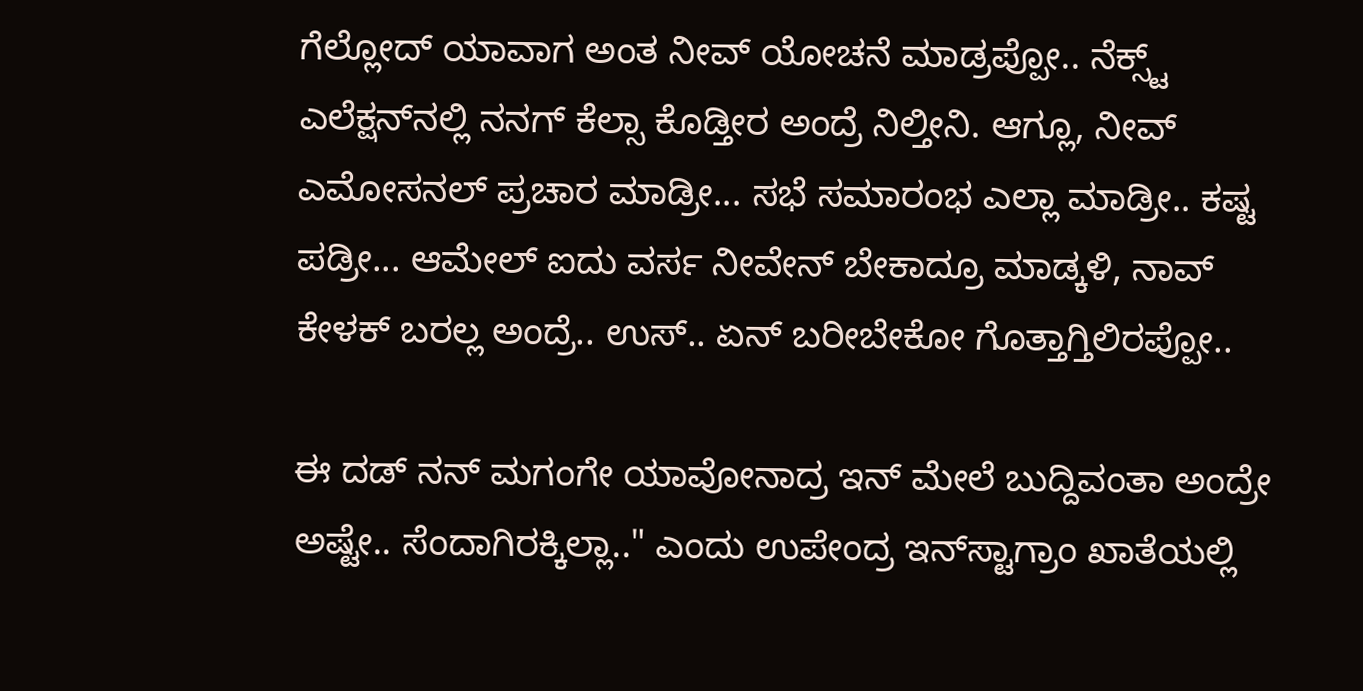ಗೆಲ್ಲೋದ್ ಯಾವಾಗ ಅಂತ ನೀವ್ ಯೋಚನೆ ಮಾಡ್ರಪ್ಪೋ.. ನೆಕ್ಸ್ಟ್ ಎಲೆಕ್ಷನ್‌ನಲ್ಲಿ ನನಗ್ ಕೆಲ್ಸಾ ಕೊಡ್ತೀರ ಅಂದ್ರೆ ನಿಲ್ತೀನಿ. ಆಗ್ಲೂ, ನೀವ್ ಎಮೋಸನಲ್ ಪ್ರಚಾರ ಮಾಡ್ರೀ... ಸಭೆ ಸಮಾರಂಭ ಎಲ್ಲಾ ಮಾಡ್ರೀ.. ಕಷ್ಟ ಪಡ್ರೀ... ಆಮೇಲ್ ಐದು ವರ್ಸ ನೀವೇನ್ ಬೇಕಾದ್ರೂ ಮಾಡ್ಕಳಿ, ನಾವ್ ಕೇಳಕ್ ಬರಲ್ಲ ಅಂದ್ರೆ.. ಉಸ್.. ಏನ್ ಬರೀಬೇಕೋ ಗೊತ್ತಾಗ್ತಿಲಿರಪ್ಪೋ..

ಈ ದಡ್ ನನ್ ಮಗಂಗೇ ಯಾವೋನಾದ್ರ ಇನ್ ಮೇಲೆ ಬುದ್ದಿವಂತಾ ಅಂದ್ರೇ ಅಷ್ಟೇ.. ಸೆಂದಾಗಿರಕ್ಕಿಲ್ಲಾ.." ಎಂದು ಉಪೇಂದ್ರ ಇನ್‌ಸ್ಟಾಗ್ರಾಂ ಖಾತೆಯಲ್ಲಿ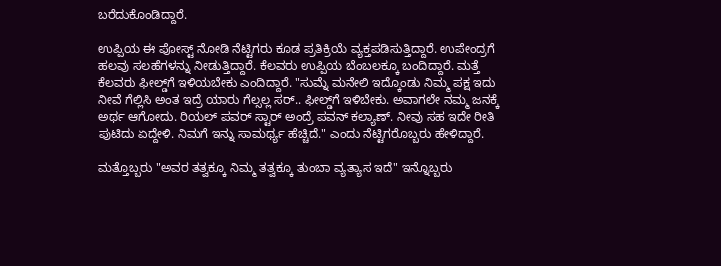ಬರೆದುಕೊಂಡಿದ್ದಾರೆ.

ಉಪ್ಪಿಯ ಈ ಪೋಸ್ಟ್ ನೋಡಿ ನೆಟ್ಟಿಗರು ಕೂಡ ಪ್ರತಿಕ್ರಿಯೆ ವ್ಯಕ್ತಪಡಿಸುತ್ತಿದ್ದಾರೆ. ಉಪೇಂದ್ರಗೆ ಹಲವು ಸಲಹೆಗಳನ್ನು ನೀಡುತ್ತಿದ್ದಾರೆ. ಕೆಲವರು ಉಪ್ಪಿಯ ಬೆಂಬಲಕ್ಕೂ ಬಂದಿದ್ದಾರೆ. ಮತ್ತೆ ಕೆಲವರು ಫೀಲ್ಡ್‌ಗೆ ಇಳಿಯಬೇಕು ಎಂದಿದ್ದಾರೆ. "ಸುಮ್ನೆ ಮನೇಲಿ ಇದ್ಕೊಂಡು ನಿಮ್ಮ ಪಕ್ಷ ಇದು ನೀವೆ ಗೆಲ್ಲಿಸಿ ಅಂತ ಇದ್ರೆ ಯಾರು ಗೆಲ್ಸಲ್ಲ ಸರ್.. ಫೀಲ್ಡ್‌ಗೆ ಇಳಿಬೇಕು. ಅವಾಗಲೇ ನಮ್ಮ ಜನಕ್ಕೆ ಅರ್ಥ ಆಗೋದು. ರಿಯಲ್ ಪವರ್ ಸ್ಟಾರ್ ಅಂದ್ರೆ ಪವನ್ ಕಲ್ಯಾಣ್. ನೀವು ಸಹ ಇದೇ ರೀತಿ ಪುಟಿದು ಏದ್ದೇಳಿ. ನಿಮಗೆ ಇನ್ನು ಸಾಮರ್ಥ್ಯ ಹೆಚ್ಚಿದೆ." ಎಂದು ನೆಟ್ಟಿಗರೊಬ್ಬರು ಹೇಳಿದ್ದಾರೆ.

ಮತ್ತೊಬ್ಬರು "ಅವರ ತತ್ವಕ್ಕೂ ನಿಮ್ಮ ತತ್ವಕ್ಕೂ ತುಂಬಾ ವ್ಯತ್ಯಾಸ ಇದೆ" ಇನ್ನೊಬ್ಬರು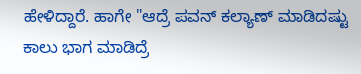ಹೇಳಿದ್ದಾರೆ. ಹಾಗೇ "ಆದ್ರೆ ಪವನ್ ಕಲ್ಯಾಣ್ ಮಾಡಿದಷ್ಟು ಕಾಲು ಭಾಗ ಮಾಡಿದ್ರೆ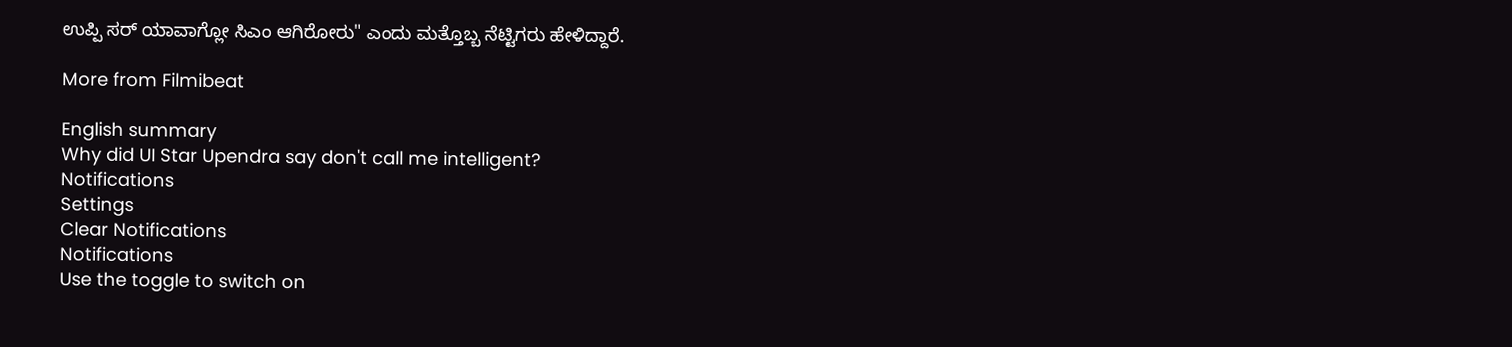ಉಪ್ಪಿ ಸರ್ ಯಾವಾಗ್ಲೋ ಸಿಎಂ ಆಗಿರೋರು" ಎಂದು ಮತ್ತೊಬ್ಬ ನೆಟ್ಟಿಗರು ಹೇಳಿದ್ದಾರೆ.

More from Filmibeat

English summary
Why did UI Star Upendra say don't call me intelligent?
Notifications
Settings
Clear Notifications
Notifications
Use the toggle to switch on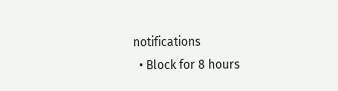notifications
  • Block for 8 hours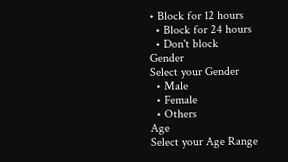• Block for 12 hours
  • Block for 24 hours
  • Don't block
Gender
Select your Gender
  • Male
  • Female
  • Others
Age
Select your Age Range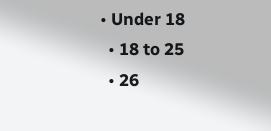• Under 18
  • 18 to 25
  • 26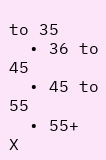to 35
  • 36 to 45
  • 45 to 55
  • 55+
X